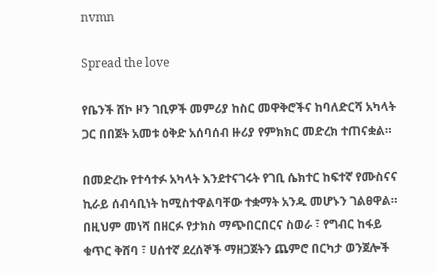nvmn

Spread the love

የቤንች ሸኮ ዞን ገቢዎች መምሪያ ከስር መዋቅሮችና ከባለድርሻ አካላት ጋር በበጀት አመቱ ዕቅድ አሰባሰብ ዙሪያ የምክክር መድረክ ተጠናቋል።

በመድረኩ የተሳተፉ አካላት እንደተናገሩት የገቢ ሴክተር ከፍተኛ የሙስናና ኪራይ ሰብሳቢነት ከሚስተዋልባቸው ተቋማት አንዱ መሆኑን ገልፀዋል። በዚህም መነሻ በዘርፉ የታክስ ማጭበርበርና ስወራ ፣ የግብር ከፋይ ቁጥር ቅሸባ ፣ ሀሰተኛ ደረሰኞች ማዘጋጀትን ጨምሮ በርካታ ወንጀሎች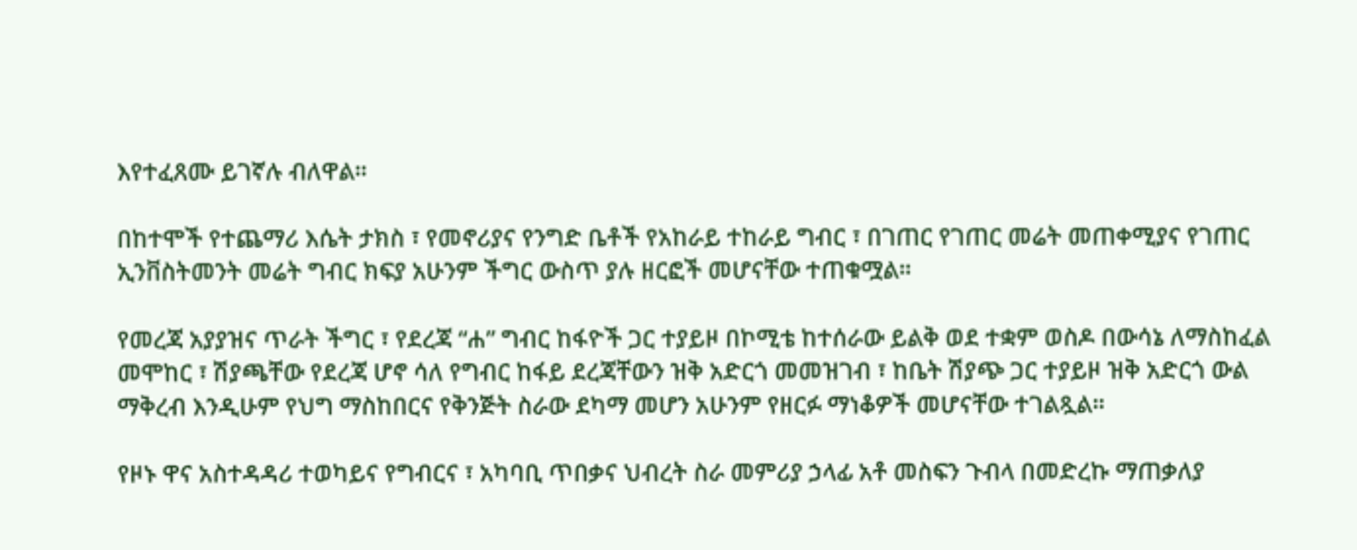እየተፈጸሙ ይገኛሉ ብለዋል።

በከተሞች የተጨማሪ እሴት ታክስ ፣ የመኖሪያና የንግድ ቤቶች የአከራይ ተከራይ ግብር ፣ በገጠር የገጠር መሬት መጠቀሚያና የገጠር ኢንቨስትመንት መሬት ግብር ክፍያ አሁንም ችግር ውስጥ ያሉ ዘርፎች መሆናቸው ተጠቁሟል።

የመረጃ አያያዝና ጥራት ችግር ፣ የደረጃ “ሐ” ግብር ከፋዮች ጋር ተያይዞ በኮሚቴ ከተሰራው ይልቅ ወደ ተቋም ወስዶ በውሳኔ ለማስከፈል መሞከር ፣ ሽያጫቸው የደረጃ ሆኖ ሳለ የግብር ከፋይ ደረጃቸውን ዝቅ አድርጎ መመዝገብ ፣ ከቤት ሽያጭ ጋር ተያይዞ ዝቅ አድርጎ ውል ማቅረብ እንዲሁም የህግ ማስከበርና የቅንጅት ስራው ደካማ መሆን አሁንም የዘርፉ ማነቆዎች መሆናቸው ተገልጿል።

የዞኑ ዋና አስተዳዳሪ ተወካይና የግብርና ፣ አካባቢ ጥበቃና ህብረት ስራ መምሪያ ኃላፊ አቶ መስፍን ጉብላ በመድረኩ ማጠቃለያ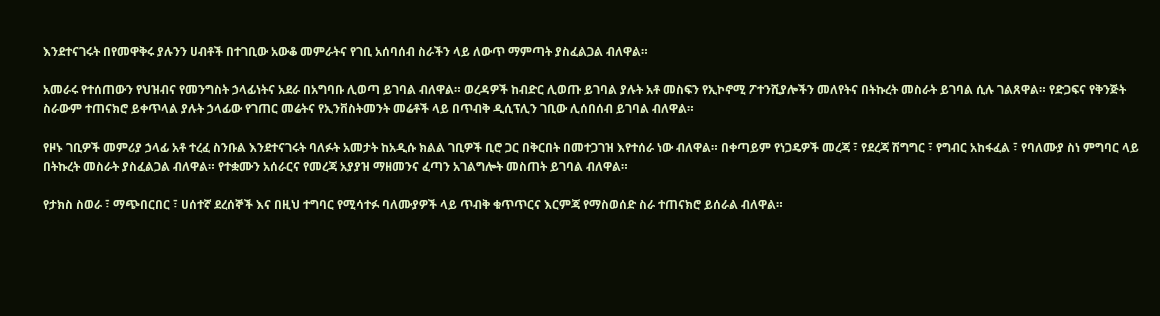እንደተናገሩት በየመዋቅሩ ያሉንን ሀብቶች በተገቢው አውቆ መምራትና የገቢ አሰባሰብ ስራችን ላይ ለውጥ ማምጣት ያስፈልጋል ብለዋል።

አመራሩ የተሰጠውን የህዝብና የመንግስት ኃላፊነትና አደራ በአግባቡ ሊወጣ ይገባል ብለዋል። ወረዳዎች ከብድር ሊወጡ ይገባል ያሉት አቶ መስፍን የኢኮኖሚ ፖተንሺያሎችን መለየትና በትኩረት መስራት ይገባል ሲሉ ገልጸዋል። የድጋፍና የቅንጅት ስራውም ተጠናክሮ ይቀጥላል ያሉት ኃላፊው የገጠር መሬትና የኢንቨስትመንት መሬቶች ላይ በጥብቅ ዲሲፕሊን ገቢው ሊሰበሰብ ይገባል ብለዋል።

የዞኑ ገቢዎች መምሪያ ኃላፊ አቶ ተረፈ ስንቡል እንደተናገሩት ባለፉት አመታት ከአዲሱ ክልል ገቢዎች ቢሮ ጋር በቅርበት በመተጋገዝ እየተሰራ ነው ብለዋል። በቀጣይም የነጋዴዎች መረጃ ፣ የደረጃ ሽግግር ፣ የግብር አከፋፈል ፣ የባለሙያ ስነ ምግባር ላይ በትኩረት መስራት ያስፈልጋል ብለዋል። የተቋሙን አሰራርና የመረጃ አያያዝ ማዘመንና ፈጣን አገልግሎት መስጠት ይገባል ብለዋል።

የታክስ ስወራ ፣ ማጭበርበር ፣ ሀሰተኛ ደረሰኞች እና በዚህ ተግባር የሚሳተፉ ባለሙያዎች ላይ ጥብቅ ቁጥጥርና እርምጃ የማስወሰድ ስራ ተጠናክሮ ይሰራል ብለዋል።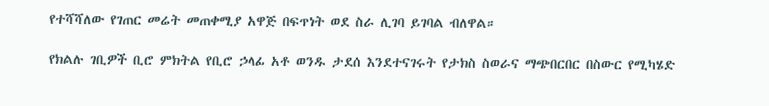የተሻሻለው የገጠር መሬት መጠቀሚያ አዋጅ በፍጥነት ወደ ስራ ሊገባ ይገባል ብለዋል።

የክልሉ ገቢዎች ቢሮ ምክትል የቢሮ ኃላፊ አቶ ወንዱ ታደሰ እንደተናገሩት የታክስ ስወራና ማጭበርበር በስውር የሚካሄድ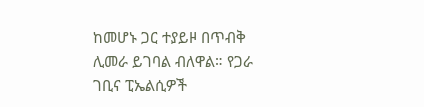ከመሆኑ ጋር ተያይዞ በጥብቅ ሊመራ ይገባል ብለዋል። የጋራ ገቢና ፒኤልሲዎች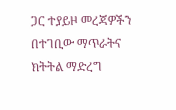ጋር ተያይዞ መረጃዎችን በተገቢው ማጥራትና ክትትል ማድረግ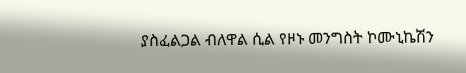ያስፈልጋል ብለዋል ሲል የዞኑ መንግስት ኮሙኒኬሽን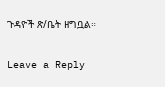ጉዳዮች ጽ/ቤት ዘግቧል።

Leave a Reply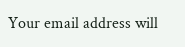Your email address will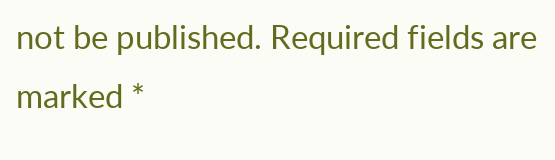not be published. Required fields are marked *